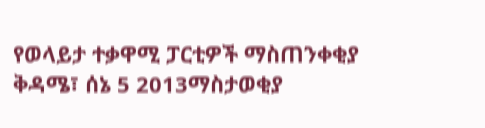የወላይታ ተቃዋሚ ፓርቲዎች ማስጠንቀቂያ
ቅዳሜ፣ ሰኔ 5 2013ማስታወቂያ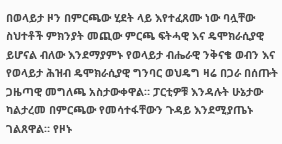በወላይታ ዞን በምርጫው ሂደት ላይ እየተፈጸሙ ነው ባሏቸው ስህተቶች ምክንያት መጪው ምርጫ ፍትሓዊ እና ዴሞክራሲያዊ ይሆናል ብለው እንደማያምኑ የወላይታ ብሔራዊ ንቅናቄ ወብን እና የወላይታ ሕዝብ ዴሞክራሲያዊ ግንባር ወህዴግ ዛሬ በጋራ በሰጡት ጋዜጣዊ መግለጫ አስታውቀዋል። ፓርቲዎቹ እንዳሉት ሁኔታው ካልታረመ በምርጫው የመሳተፋቸውን ጉዳይ እንደሚያጤኑ ገልጸዋል። የዞኑ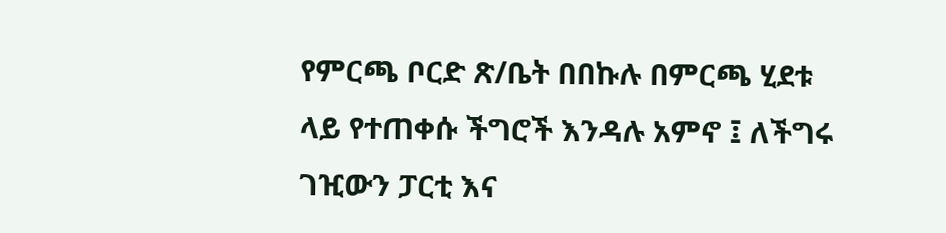የምርጫ ቦርድ ጽ/ቤት በበኩሉ በምርጫ ሂደቱ ላይ የተጠቀሱ ችግሮች እንዳሉ አምኖ ፤ ለችግሩ ገዢውን ፓርቲ እና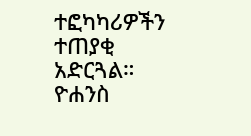ተፎካካሪዎችን ተጠያቂ አድርጓል።
ዮሐንስ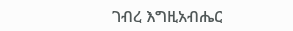ገብረ እግዚአብሔር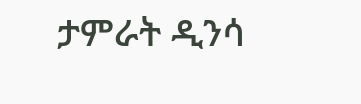ታምራት ዲንሳ